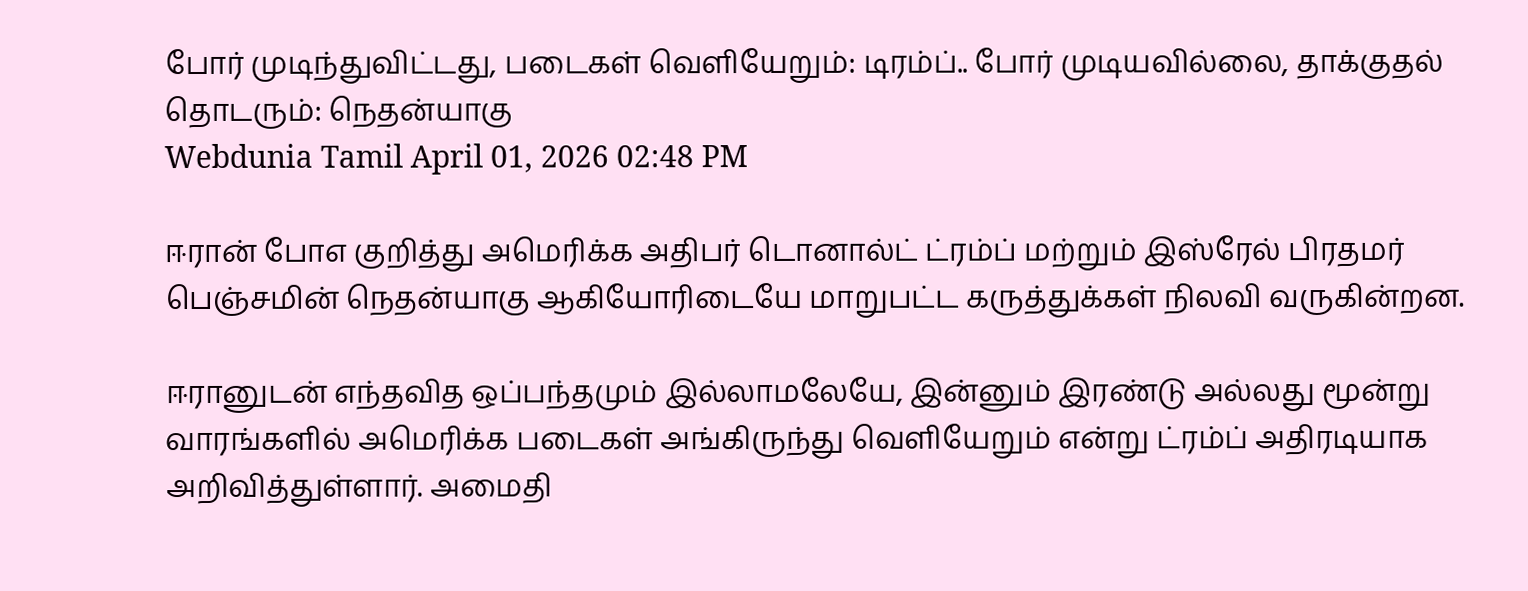போர் முடிந்துவிட்டது, படைகள் வெளியேறும்: டிரம்ப்.. போர் முடியவில்லை, தாக்குதல் தொடரும்: நெதன்யாகு
Webdunia Tamil April 01, 2026 02:48 PM

ஈரான் போஎ குறித்து அமெரிக்க அதிபர் டொனால்ட் ட்ரம்ப் மற்றும் இஸ்ரேல் பிரதமர் பெஞ்சமின் நெதன்யாகு ஆகியோரிடையே மாறுபட்ட கருத்துக்கள் நிலவி வருகின்றன.

ஈரானுடன் எந்தவித ஒப்பந்தமும் இல்லாமலேயே, இன்னும் இரண்டு அல்லது மூன்று வாரங்களில் அமெரிக்க படைகள் அங்கிருந்து வெளியேறும் என்று ட்ரம்ப் அதிரடியாக அறிவித்துள்ளார். அமைதி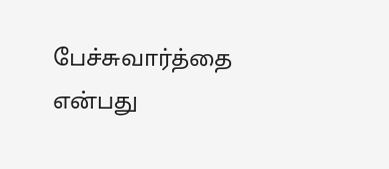பேச்சுவார்த்தை என்பது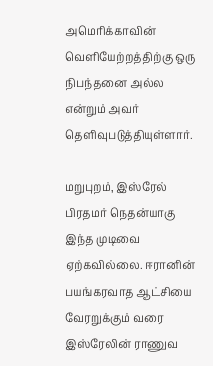அமெரிக்காவின் வெளியேற்றத்திற்கு ஒரு நிபந்தனை அல்ல என்றும் அவர் தெளிவுபடுத்தியுள்ளார்.

மறுபுறம், இஸ்ரேல் பிரதமர் நெதன்யாகு இந்த முடிவை ஏற்கவில்லை. ஈரானின் பயங்கரவாத ஆட்சியை வேரறுக்கும் வரை இஸ்ரேலின் ராணுவ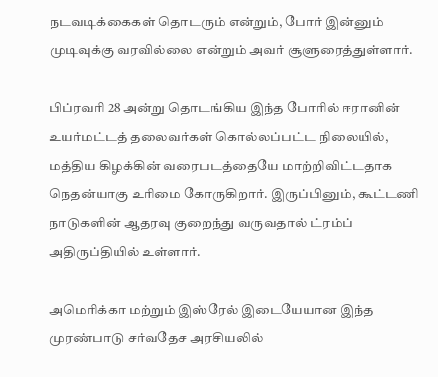நடவடிக்கைகள் தொடரும் என்றும், போர் இன்னும் முடிவுக்கு வரவில்லை என்றும் அவர் சூளுரைத்துள்ளார்.

பிப்ரவரி 28 அன்று தொடங்கிய இந்த போரில் ஈரானின் உயர்மட்டத் தலைவர்கள் கொல்லப்பட்ட நிலையில், மத்திய கிழக்கின் வரைபடத்தையே மாற்றிவிட்டதாக நெதன்யாகு உரிமை கோருகிறார். இருப்பினும், கூட்டணி நாடுகளின் ஆதரவு குறைந்து வருவதால் ட்ரம்ப் அதிருப்தியில் உள்ளார்.

அமெரிக்கா மற்றும் இஸ்ரேல் இடையேயான இந்த முரண்பாடு சர்வதேச அரசியலில்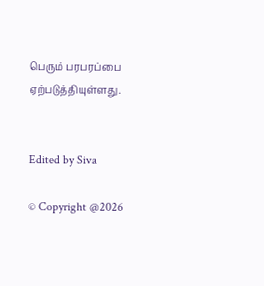பெரும் பரபரப்பை ஏற்படுத்தியுள்ளது.


Edited by Siva

© Copyright @2026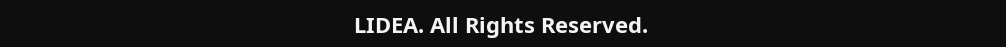LIDEA. All Rights Reserved.